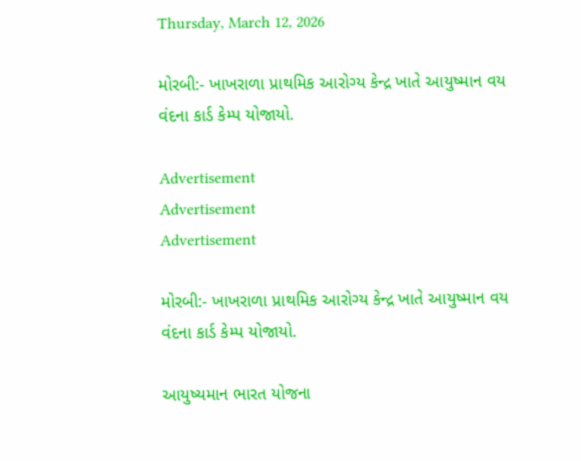Thursday, March 12, 2026

મોરબી:- ખાખરાળા પ્રાથમિક આરોગ્ય કેન્દ્ર ખાતે આયુષ્માન વય વંદના કાર્ડ કેમ્પ યોજાયો.

Advertisement
Advertisement
Advertisement

મોરબી:- ખાખરાળા પ્રાથમિક આરોગ્ય કેન્દ્ર ખાતે આયુષ્માન વય વંદના કાર્ડ કેમ્પ યોજાયો.

આયુષ્યમાન ભારત યોજના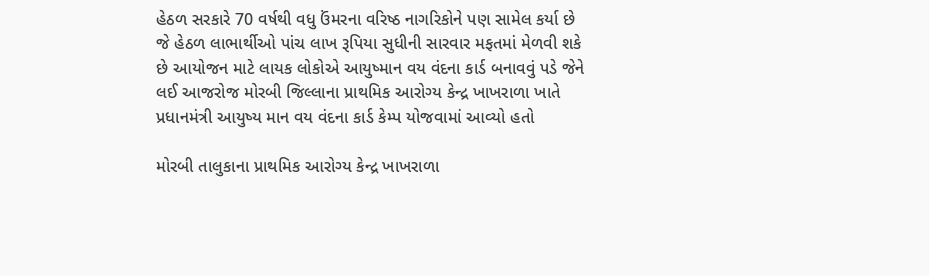હેઠળ સરકારે 70 વર્ષથી વધુ ઉંમરના વરિષ્ઠ નાગરિકોને પણ સામેલ કર્યા છે જે હેઠળ લાભાર્થીઓ પાંચ લાખ રૂપિયા સુધીની સારવાર મફતમાં મેળવી શકે છે આયોજન માટે લાયક લોકોએ આયુષ્માન વય વંદના કાર્ડ બનાવવું પડે જેને લઈ આજરોજ મોરબી જિલ્લાના પ્રાથમિક આરોગ્ય કેન્દ્ર ખાખરાળા ખાતે પ્રધાનમંત્રી આયુષ્ય માન વય વંદના કાર્ડ કેમ્પ યોજવામાં આવ્યો હતો

મોરબી તાલુકાના પ્રાથમિક આરોગ્ય કેન્દ્ર ખાખરાળા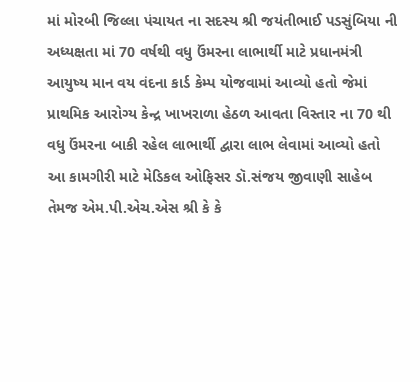માં મોરબી જિલ્લા પંચાયત ના સદસ્ય શ્રી જયંતીભાઈ પડસુંબિયા ની અધ્યક્ષતા માં 70 વર્ષથી વધુ ઉંમરના લાભાર્થી માટે પ્રધાનમંત્રી આયુષ્ય માન વય વંદના કાર્ડ કેમ્પ યોજવામાં આવ્યો હતો જેમાં પ્રાથમિક આરોગ્ય કેન્દ્ર ખાખરાળા હેઠળ આવતા વિસ્તાર ના 70 થી વધુ ઉંમરના બાકી રહેલ લાભાર્થી દ્વારા લાભ લેવામાં આવ્યો હતો
આ કામગીરી માટે મેડિકલ ઓફિસર ડૉ.સંજય જીવાણી સાહેબ તેમજ એમ.પી.એચ.એસ શ્રી કે કે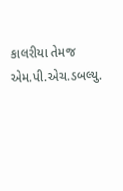કાલરીયા તેમજ એમ.પી.એચ.ડબલ્યુ.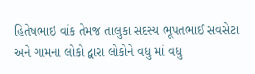હિતેષભાઇ વાંક તેમજ તાલુકા સદસ્ય ભૂપતભાઈ સવસેટા અને ગામના લોકો દ્વારા લોકોને વધુ માં વધુ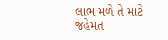લાભ મળે તે માટે જહેમત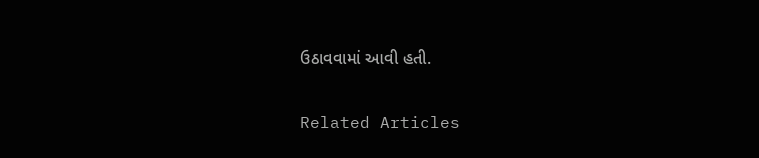ઉઠાવવામાં આવી હતી.

Related Articles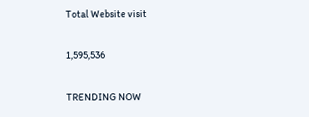Total Website visit

1,595,536

TRENDING NOW